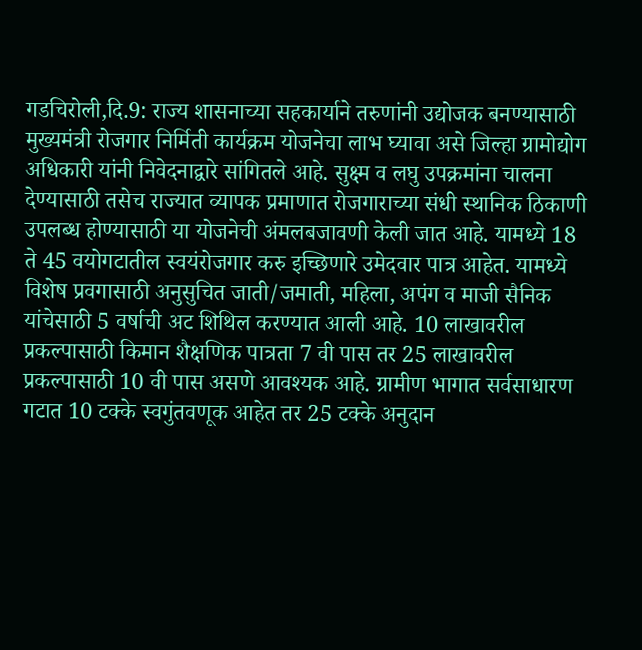गडचिरोली,दि.9: राज्य शासनाच्या सहकार्याने तरुणांनी उद्योजक बनण्यासाठी मुख्यमंत्री रोजगार निर्मिती कार्यक्रम योजनेचा लाभ घ्यावा असे जिल्हा ग्रामोद्योग अधिकारी यांनी निवेदनाद्वारे सांगितले आहे. सुक्ष्म व लघु उपक्रमांना चालना देण्यासाठी तसेच राज्यात व्यापक प्रमाणात रोजगाराच्या संधी स्थानिक ठिकाणी उपलब्ध होण्यासाठी या योजनेची अंमलबजावणी केली जात आहे. यामध्ये 18 ते 45 वयोगटातील स्वयंरोजगार करु इच्छिणारे उमेदवार पात्र आहेत. यामध्ये विशेष प्रवगासाठी अनुसुचित जाती/जमाती, महिला, अपंग व माजी सैनिक यांचेसाठी 5 वर्षाची अट शिथिल करण्यात आली आहे. 10 लाखावरील प्रकल्पासाठी किमान शैक्षणिक पात्रता 7 वी पास तर 25 लाखावरील प्रकल्पासाठी 10 वी पास असणे आवश्यक आहे. ग्रामीण भागात सर्वसाधारण गटात 10 टक्के स्वगुंतवणूक आहेत तर 25 टक्के अनुदान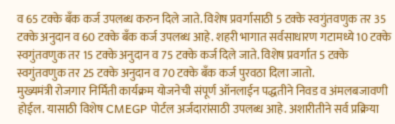व 65 टक्के बँक कर्ज उपलब्ध करुन दिले जाते. विशेष प्रवर्गासाठी 5 टक्के स्वगुंतवणुक तर 35 टक्के अनुदान व 60 टक्के बँक कर्ज उपलब्ध आहे. शहरी भागात सर्वसाधारण गटामध्ये 10 टक्के स्वगुंतवणुक तर 15 टक्के अनुदान व 75 टक्के कर्ज दिले जाते. विशेष प्रवर्गात 5 टक्के स्वगुंतवणुक तर 25 टक्के अनुदान व 70 टक्के बँक कर्ज पुरवठा दिला जातो.
मुख्यमंत्री रोजगार निर्मिती कार्यक्रम योजनेची संपूर्ण ऑनलाईन पद्धतीने निवड व अंमलबजावणी होईल. यासाठी विशेष CMEGP पोर्टल अर्जदारांसाठी उपलब्ध आहे. अशारीतीने सर्व प्रक्रिया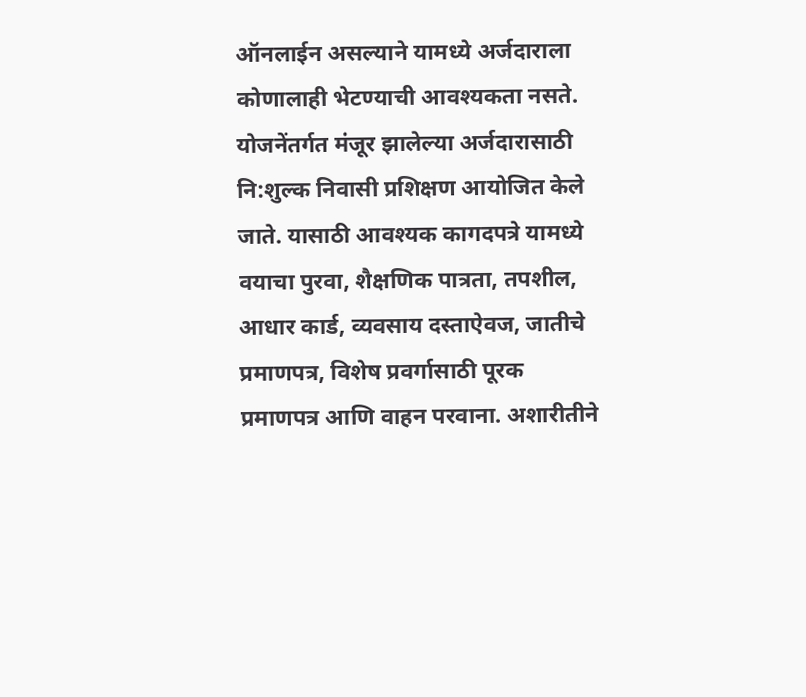ऑनलाईन असल्याने यामध्ये अर्जदाराला कोणालाही भेटण्याची आवश्यकता नसते. योजनेंतर्गत मंजूर झालेल्या अर्जदारासाठी नि:शुल्क निवासी प्रशिक्षण आयोजित केले जाते. यासाठी आवश्यक कागदपत्रे यामध्ये वयाचा पुरवा, शैक्षणिक पात्रता, तपशील, आधार कार्ड, व्यवसाय दस्ताऐवज, जातीचे प्रमाणपत्र, विशेष प्रवर्गासाठी पूरक प्रमाणपत्र आणि वाहन परवाना. अशारीतीने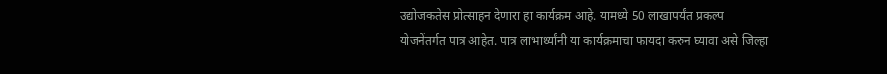उद्योजकतेस प्रोत्साहन देणारा हा कार्यक्रम आहे. यामध्ये 50 लाखापर्यंत प्रकल्प योजनेंतर्गत पात्र आहेत. पात्र लाभार्थ्यांनी या कार्यक्रमाचा फायदा करुन घ्यावा असे जिल्हा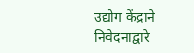उद्योग केंद्राने निवेदनाद्वारे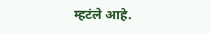म्हटंले आहे.